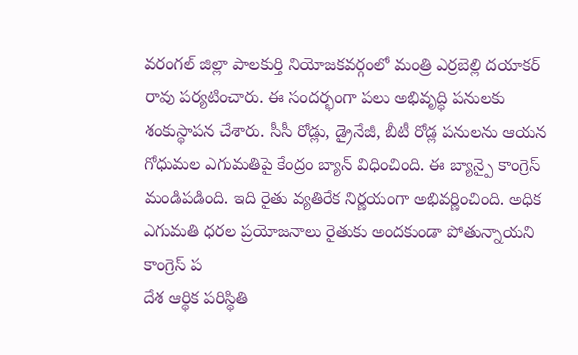వరంగల్ జిల్లా పాలకుర్తి నియోజకవర్గంలో మంత్రి ఎర్రబెల్లి దయాకర్ రావు పర్యటించారు. ఈ సందర్భంగా పలు అభివృద్ధి పనులకు శంకుస్థాపన చేశారు. సీసీ రోడ్లు, డ్రైనేజీ, బీటీ రోడ్ల పనులను ఆయన
గోధుమల ఎగుమతిపై కేంద్రం బ్యాన్ విధించింది. ఈ బ్యాన్పై కాంగ్రెస్ మండిపడింది. ఇది రైతు వ్యతిరేక నిర్ణయంగా అభివర్ణించింది. అధిక ఎగుమతి ధరల ప్రయోజనాలు రైతుకు అందకుండా పోతున్నాయని కాంగ్రెస్ ప
దేశ ఆర్థిక పరిస్థితి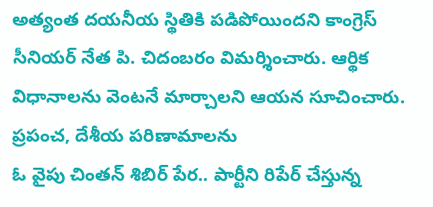అత్యంత దయనీయ స్థితికి పడిపోయిందని కాంగ్రెస్ సీనియర్ నేత పి. చిదంబరం విమర్శించారు. ఆర్థిక విధానాలను వెంటనే మార్చాలని ఆయన సూచించారు. ప్రపంచ, దేశీయ పరిణామాలను
ఓ వైపు చింతన్ శిబిర్ పేర.. పార్టీని రిపేర్ చేస్తున్న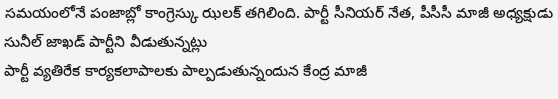సమయంలోనే పంజాబ్లో కాంగ్రెస్కు ఝలక్ తగిలింది. పార్టీ సీనియర్ నేత, పీసీసీ మాజీ అధ్యక్షుడు సునీల్ జాఖడ్ పార్టీని వీడుతున్నట్లు
పార్టీ వ్యతిరేక కార్యకలాపాలకు పాల్పడుతున్నందున కేంద్ర మాజీ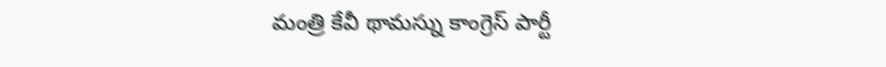మంత్రి కేవీ థామస్ను కాంగ్రెస్ పార్టీ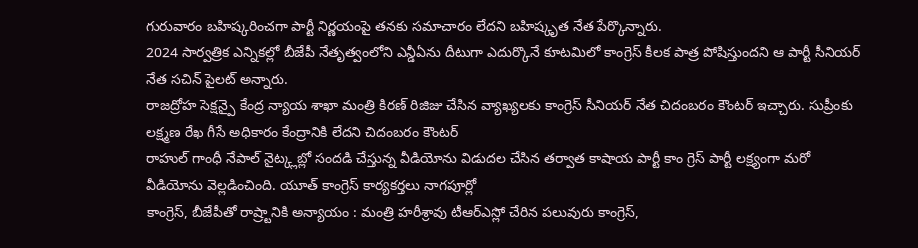గురువారం బహిష్కరించగా పార్టీ నిర్ణయంపై తనకు సమాచారం లేదని బహిష్కృత నేత పేర్కొన్నారు.
2024 సార్వత్రిక ఎన్నికల్లో బీజేపీ నేతృత్వంలోని ఎన్డీఏను దీటుగా ఎదుర్కొనే కూటమిలో కాంగ్రెస్ కీలక పాత్ర పోషిస్తుందని ఆ పార్టీ సీనియర్ నేత సచిన్ పైలట్ అన్నారు.
రాజద్రోహ సెక్షన్పై కేంద్ర న్యాయ శాఖా మంత్రి కిరణ్ రిజిజు చేసిన వ్యాఖ్యలకు కాంగ్రెస్ సీనియర్ నేత చిదంబరం కౌంటర్ ఇచ్చారు. సుప్రీంకు లక్ష్మణ రేఖ గీసే అధికారం కేంద్రానికి లేదని చిదంబరం కౌంటర్
రాహుల్ గాంధీ నేపాల్ నైట్క్లబ్లో సందడి చేస్తున్న వీడియోను విడుదల చేసిన తర్వాత కాషాయ పార్టీ కాం గ్రెస్ పార్టీ లక్ష్యంగా మరో వీడియోను వెల్లడించింది. యూత్ కాంగ్రెస్ కార్యకర్తలు నాగపూర్లో
కాంగ్రెస్, బీజేపీతో రాష్ర్టానికి అన్యాయం : మంత్రి హరీశ్రావు టీఆర్ఎస్లో చేరిన పలువురు కాంగ్రెస్,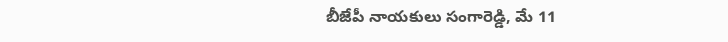బీజేపీ నాయకులు సంగారెడ్డి, మే 11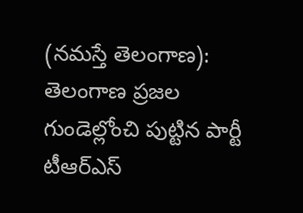(నమస్తే తెలంగాణ): తెలంగాణ ప్రజల గుండెల్లోంచి పుట్టిన పార్టీ టీఆర్ఎస్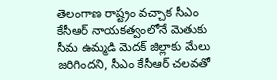తెలంగాణ రాష్ట్రం వచ్చాక సీఎం కేసీఆర్ నాయకత్వంలోనే మెతుకు సీమ ఉమ్మడి మెదక్ జిల్లాకు మేలు జరిగిందని, సీఎం కేసీఆర్ చలవతో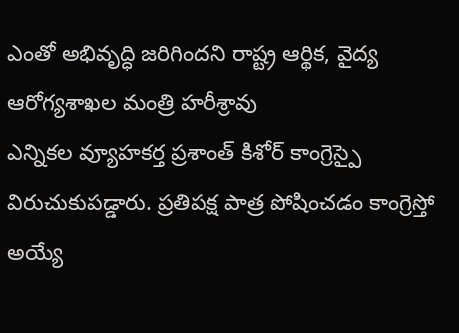ఎంతో అభివృద్ధి జరిగిందని రాష్ట్ర ఆర్థిక, వైద్య ఆరోగ్యశాఖల మంత్రి హరీశ్రావు
ఎన్నికల వ్యూహకర్త ప్రశాంత్ కిశోర్ కాంగ్రెస్పై విరుచుకుపడ్డారు. ప్రతిపక్ష పాత్ర పోషించడం కాంగ్రెస్తో అయ్యే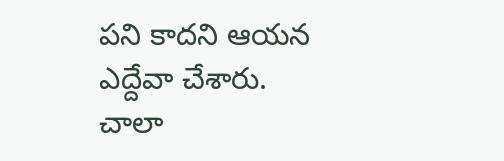పని కాదని ఆయన ఎద్దేవా చేశారు. చాలా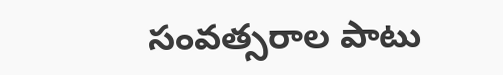సంవత్సరాల పాటు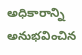అధికారాన్ని అనుభవించిన